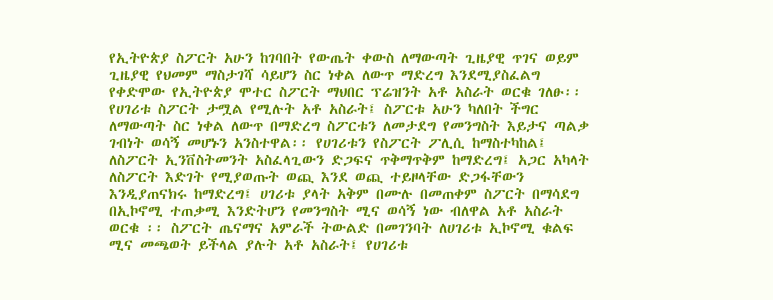የኢትዮጵያ ስፖርት አሁን ከገባበት የውጤት ቀውስ ለማውጣት ጊዜያዊ ጥገና ወይም ጊዜያዊ የህመም ማስታገሻ ሳይሆን ስር ነቀል ለውጥ ማድረግ እንደሚያስፈልግ የቀድሞው የኢትዮጵያ ሞተር ስፖርት ማህበር ፕሬዝንት አቶ አስራት ወርቁ ገለፁ፡፡ የሀገሪቱ ስፖርት ታሟል የሚሉት አቶ አስራት፤ ስፖርቱ አሁን ካለበት ችግር ለማውጣት ስር ነቀል ለውጥ በማድረግ ስፖርቱን ለመታደግ የመንግስት እይታና ጣልቃ ገብነት ወሳኝ መሆኑን አንስተዋል፡፡ የሀገሪቱን የስፖርት ፖሊሲ ከማስተካከል፤ ለስፖርት ኢንቨስትመንት አስፈላጊውን ድጋፍና ጥቅማጥቅም ከማድረግ፤ አጋር አካላት ለስፖርት እድገት የሚያወጡት ወጪ እንደ ወጪ ተይዞላቸው ድጋፋቸውን እንዲያጠናክሩ ከማድረግ፤ ሀገሪቱ ያላት አቅም በሙሉ በመጠቀም ስፖርት በማሳደግ በኢኮኖሚ ተጠቃሚ እንድትሆን የመንግስት ሚና ወሳኝ ነው ብለዋል አቶ አስራት ወርቁ ፡፡ ስፖርት ጤናማና አምራች ትውልድ በመገንባት ለሀገሪቱ ኢኮኖሚ ቁልፍ ሚና መጫወት ይችላል ያሉት አቶ አስራት፤ የሀገሪቱ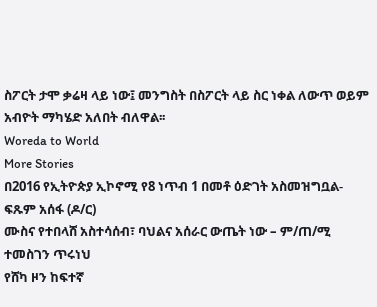ስፖርት ታሞ ቃሬዛ ላይ ነው፤ መንግስት በስፖርት ላይ ስር ነቀል ለውጥ ወይም አብዮት ማካሄድ አለበት ብለዋል፡፡
Woreda to World
More Stories
በ2016 የኢትዮጵያ ኢኮኖሚ የ8 ነጥብ 1 በመቶ ዕድገት አስመዝግቧል- ፍጹም አሰፋ (ዶ/ር)
ሙስና የተበላሸ አስተሳሰብ፣ ባህልና አሰራር ውጤት ነው – ም/ጠ/ሚ ተመስገን ጥሩነህ
የሸካ ዞን ከፍተኛ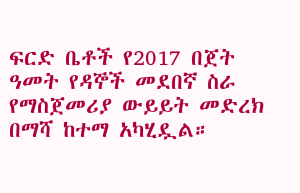ፍርድ ቤቶች የ2017 በጀት ዓመት የዳኞች መደበኛ ስራ የማስጀመሪያ ውይይት መድረክ በማሻ ከተማ አካሂዷል።